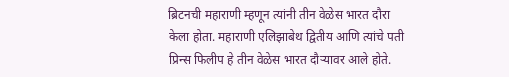ब्रिटनची महाराणी म्हणून त्यांनी तीन वेळेस भारत दौरा केला होता. महाराणी एलिझाबेथ द्वितीय आणि त्यांचे पती प्रिन्स फिलीप हे तीन वेळेस भारत दौऱ्यावर आले होते.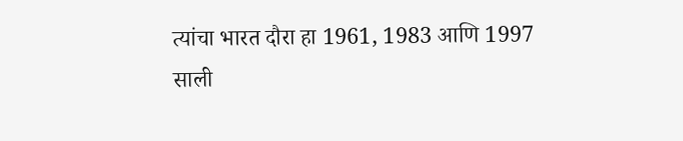त्यांचा भारत दौरा हा 1961, 1983 आणि 1997 साली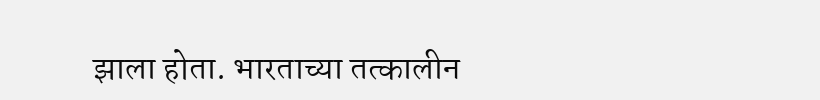झाला होता. भारताच्या तत्कालीन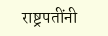राष्ट्रपतींनी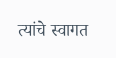त्यांचे स्वागत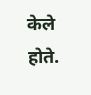केले होते.